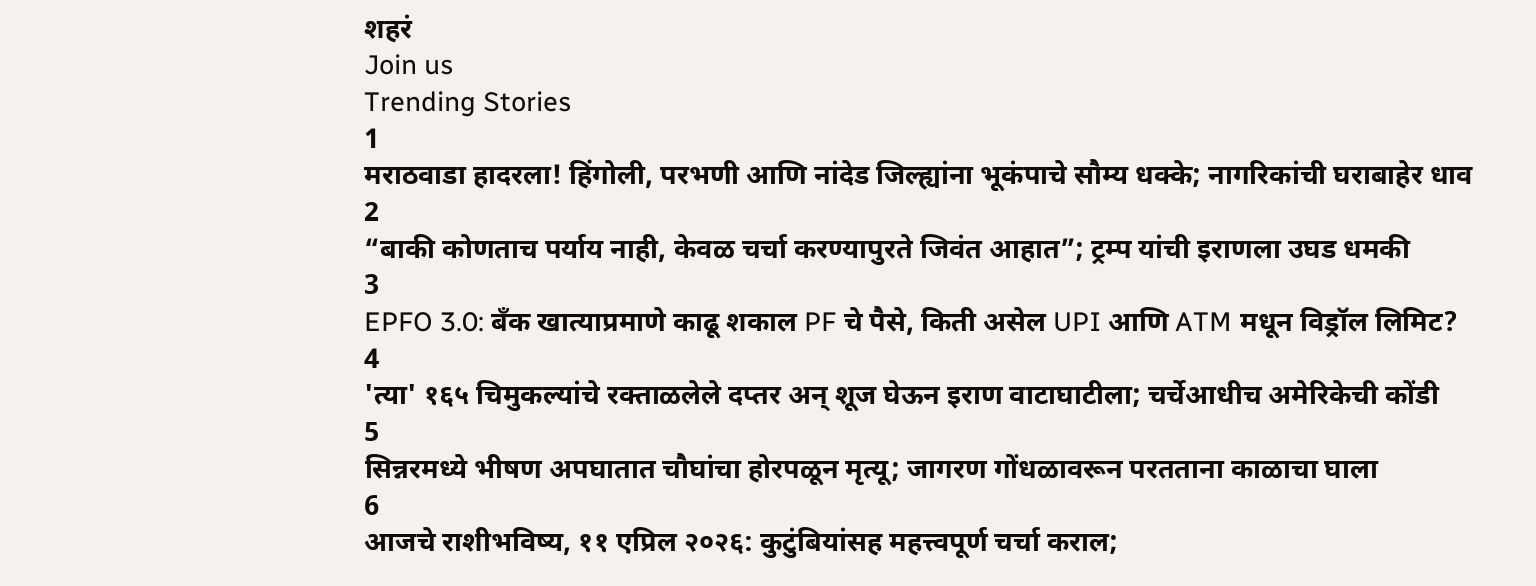शहरं
Join us
Trending Stories
1
मराठवाडा हादरला! हिंगोली, परभणी आणि नांदेड जिल्ह्यांना भूकंपाचे सौम्य धक्के; नागरिकांची घराबाहेर धाव
2
“बाकी कोणताच पर्याय नाही, केवळ चर्चा करण्यापुरते जिवंत आहात”; ट्रम्प यांची इराणला उघड धमकी
3
EPFO 3.0: बँक खात्याप्रमाणे काढू शकाल PF चे पैसे, किती असेल UPI आणि ATM मधून विड्रॉल लिमिट?
4
'त्या' १६५ चिमुकल्यांचे रक्ताळलेले दप्तर अन् शूज घेऊन इराण वाटाघाटीला; चर्चेआधीच अमेरिकेची कोंडी
5
सिन्नरमध्ये भीषण अपघातात चौघांचा होरपळून मृत्यू; जागरण गोंधळावरून परतताना काळाचा घाला
6
आजचे राशीभविष्य, ११ एप्रिल २०२६: कुटुंबियांसह महत्त्वपूर्ण चर्चा कराल;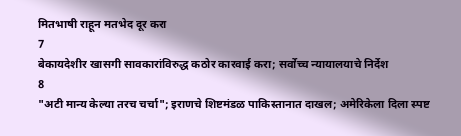मितभाषी राहून मतभेद दूर करा
7
बेकायदेशीर खासगी सावकारांविरुद्ध कठोर कारवाई करा; सर्वोच्च न्यायालयाचे निर्देश
8
"अटी मान्य केल्या तरच चर्चा"; इराणचे शिष्टमंडळ पाकिस्तानात दाखल; अमेरिकेला दिला स्पष्ट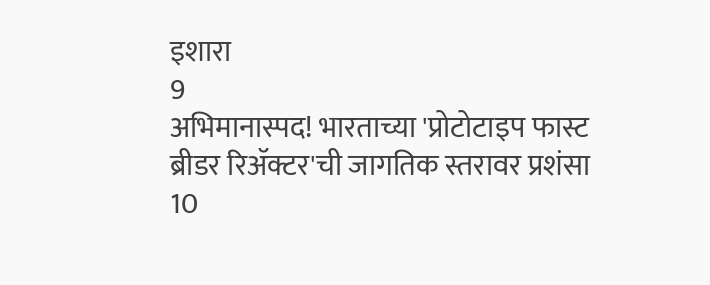इशारा
9
अभिमानास्पद! भारताच्या 'प्रोटोटाइप फास्ट ब्रीडर रिॲक्टर'ची जागतिक स्तरावर प्रशंसा
10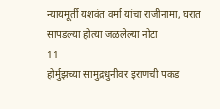न्यायमूर्ती यशवंत वर्मा यांचा राजीनामा, घरात सापडल्या होत्या जळलेल्या नोटा
11
होर्मुझच्या सामुद्रधुनीवर इराणची पकड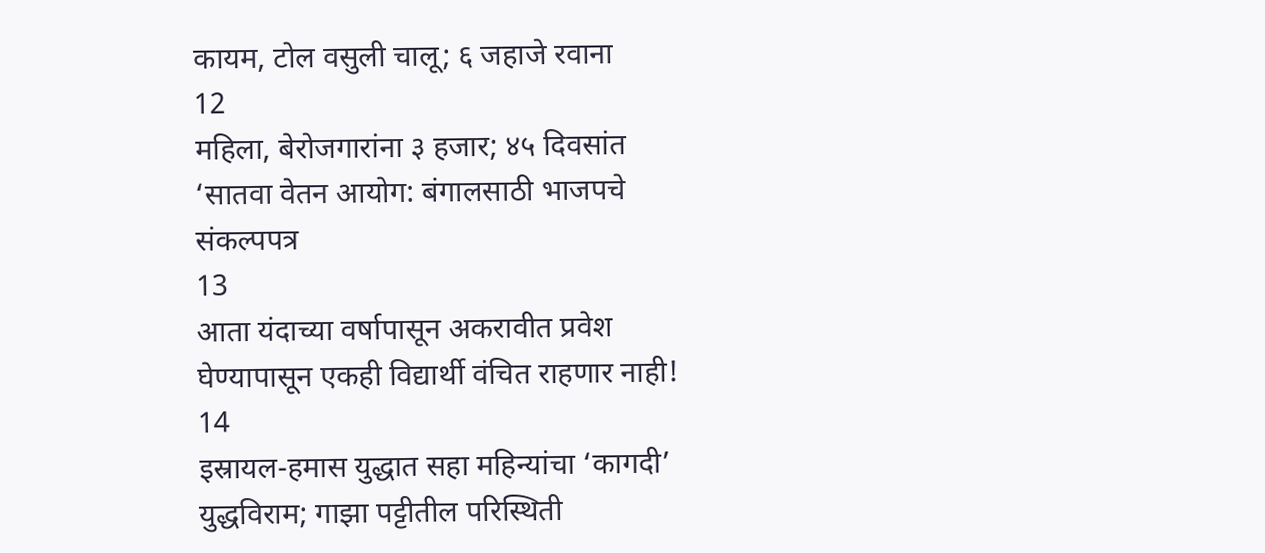कायम, टोल वसुली चालू; ६ जहाजे रवाना
12
महिला, बेरोजगारांना ३ हजार; ४५ दिवसांत ‘सातवा वेतन आयोग: बंगालसाठी भाजपचे संकल्पपत्र
13
आता यंदाच्या वर्षापासून अकरावीत प्रवेश घेण्यापासून एकही विद्यार्थी वंचित राहणार नाही!
14
इस्रायल-हमास युद्धात सहा महिन्यांचा ‘कागदी’ युद्धविराम; गाझा पट्टीतील परिस्थिती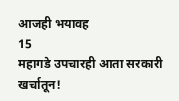आजही भयावह
15
महागडे उपचारही आता सरकारी खर्चातून!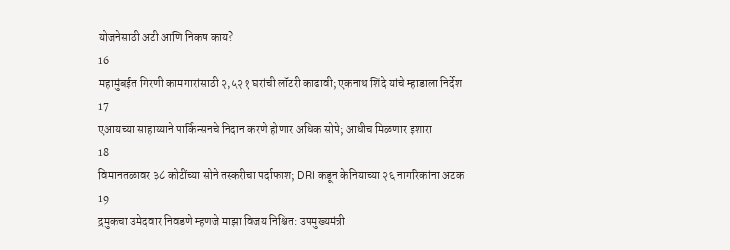योजनेसाठी अटी आणि निकष काय?
16
महामुंबईत गिरणी कामगारांसाठी २,५२१ घरांची लॉटरी काढावी; एकनाथ शिंदे यांचे म्हाडाला निर्देश
17
एआयच्या साहाय्याने पार्किन्सनचे निदान करणे होणार अधिक सोपे; आधीच मिळणार इशारा
18
विमानतळावर ३८ कोटींच्या सोने तस्करीचा पर्दाफाश; DRI कडून केनियाच्या २६ नागरिकांना अटक
19
द्रमुकचा उमेदवार निवडणे म्हणजे माझा विजय निश्चित: उपमुख्यमंत्री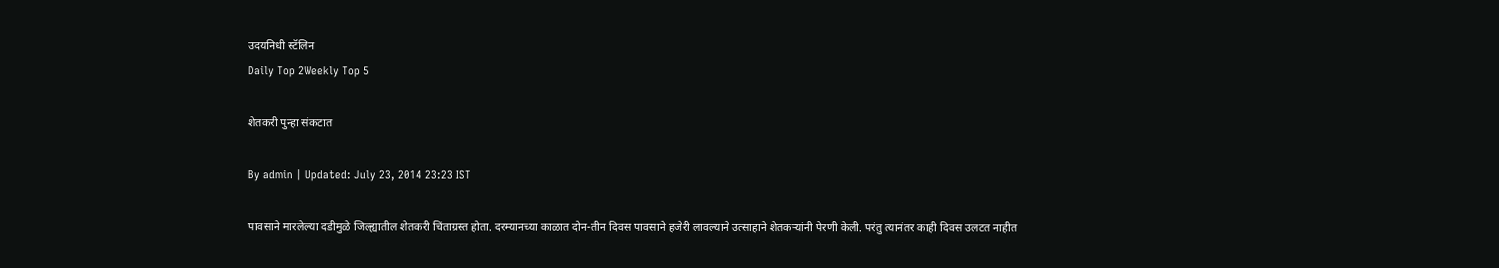उदयनिधी स्टॅलिन
Daily Top 2Weekly Top 5

शेतकरी पुन्हा संकटात

By admin | Updated: July 23, 2014 23:23 IST

पावसाने मारलेल्या दडीमुळे जिल्ह्यातील शेतकरी चिंताग्रस्त होता. दरम्यानच्या काळात दोन-तीन दिवस पावसाने हजेरी लावल्याने उत्साहाने शेतकऱ्यांनी पेरणी केली. परंतु त्यानंतर काही दिवस उलटत नाहीत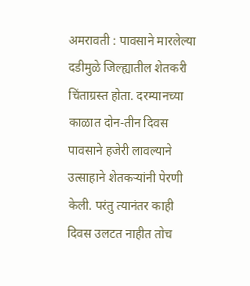अमरावती : पावसाने मारलेल्या दडीमुळे जिल्ह्यातील शेतकरी चिंताग्रस्त होता. दरम्यानच्या काळात दोन-तीन दिवस पावसाने हजेरी लावल्याने उत्साहाने शेतकऱ्यांनी पेरणी केली. परंतु त्यानंतर काही दिवस उलटत नाहीत तोच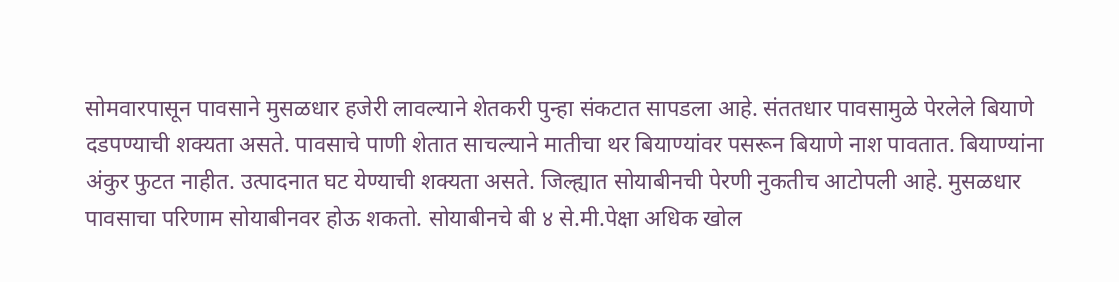सोमवारपासून पावसाने मुसळधार हजेरी लावल्याने शेतकरी पुन्हा संकटात सापडला आहे. संततधार पावसामुळे पेरलेले बियाणे दडपण्याची शक्यता असते. पावसाचे पाणी शेतात साचल्याने मातीचा थर बियाण्यांवर पसरून बियाणे नाश पावतात. बियाण्यांना अंकुर फुटत नाहीत. उत्पादनात घट येण्याची शक्यता असते. जिल्ह्यात सोयाबीनची पेरणी नुकतीच आटोपली आहे. मुसळधार पावसाचा परिणाम सोयाबीनवर होऊ शकतो. सोयाबीनचे बी ४ से.मी.पेक्षा अधिक खोल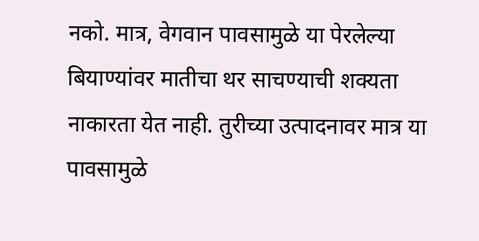नको. मात्र, वेगवान पावसामुळे या पेरलेल्या बियाण्यांवर मातीचा थर साचण्याची शक्यता नाकारता येत नाही. तुरीच्या उत्पादनावर मात्र या पावसामुळे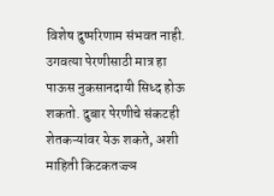विशेष दुष्परिणाम संभवत नाही. उगवत्या पेरणीसाठी मात्र हा पाऊस नुकसानदायी सिध्द होऊ शकतो. दुबार पेरणीचे संकटही शेतकऱ्यांवर येऊ शकते, अशी माहिती किटकतज्ज्ञ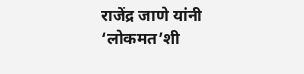राजेंद्र जाणे यांनी ‘लोकमत’शी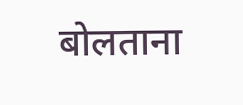बोलताना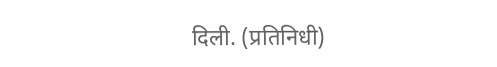दिली. (प्रतिनिधी)